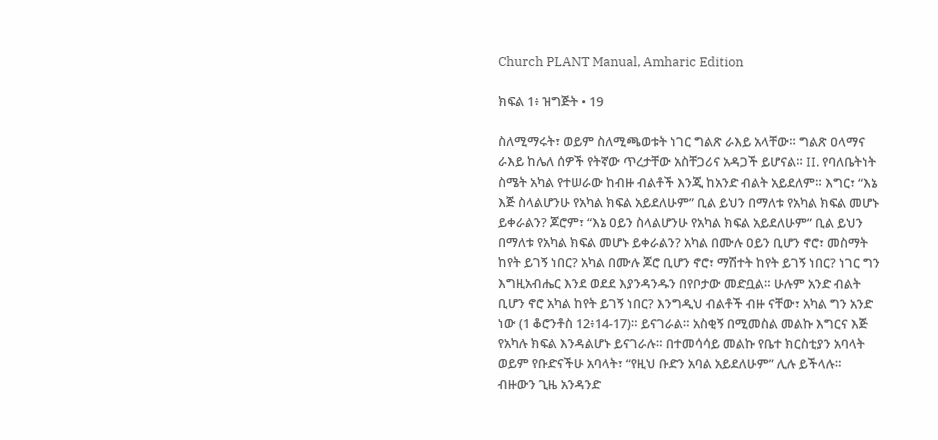Church PLANT Manual, Amharic Edition

ክፍል 1፥ ዝግጅት • 19

ስለሚማሩት፣ ወይም ስለሚጫወቱት ነገር ግልጽ ራእይ አላቸው። ግልጽ ዐላማና ራእይ ከሌለ ሰዎች የትኛው ጥረታቸው አስቸጋሪና አዳጋች ይሆናል። II. የባለቤትነት ስሜት አካል የተሠራው ከብዙ ብልቶች እንጂ ከአንድ ብልት አይደለም። እግር፣ “እኔ እጅ ስላልሆንሁ የአካል ክፍል አይደለሁም” ቢል ይህን በማለቱ የአካል ክፍል መሆኑ ይቀራልን? ጆሮም፣ “እኔ ዐይን ስላልሆንሁ የአካል ክፍል አይደለሁም” ቢል ይህን በማለቱ የአካል ክፍል መሆኑ ይቀራልን? አካል በሙሉ ዐይን ቢሆን ኖሮ፣ መስማት ከየት ይገኝ ነበር? አካል በሙሉ ጆሮ ቢሆን ኖሮ፣ ማሽተት ከየት ይገኝ ነበር? ነገር ግን እግዚአብሔር እንደ ወደደ እያንዳንዱን በየቦታው መድቧል። ሁሉም አንድ ብልት ቢሆን ኖሮ አካል ከየት ይገኝ ነበር? እንግዲህ ብልቶች ብዙ ናቸው፣ አካል ግን አንድ ነው (1 ቆሮንቶስ 12፥14-17)። ይናገራል። አስቂኝ በሚመስል መልኩ እግርና እጅ የአካሉ ክፍል እንዳልሆኑ ይናገራሉ። በተመሳሳይ መልኩ የቤተ ክርስቲያን አባላት ወይም የቡድናችሁ አባላት፣ “የዚህ ቡድን አባል አይደለሁም” ሊሉ ይችላሉ። ብዙውን ጊዜ አንዳንድ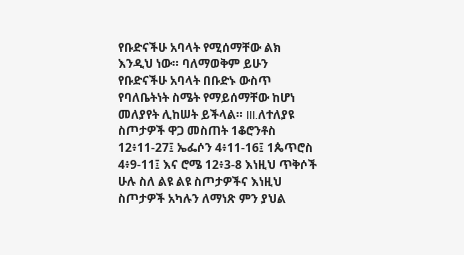የቡድናችሁ አባላት የሚሰማቸው ልክ እንዲህ ነው። ባለማወቅም ይሁን የቡድናችሁ አባላት በቡድኑ ውስጥ የባለቤትነት ስሜት የማይሰማቸው ከሆነ መለያየት ሊከሠት ይችላል። III.ለተለያዩ ስጦታዎች ዋጋ መስጠት 1ቆሮንቶስ 12፥11-27፤ ኤፌሶን 4፥11-16፤ 1ጴጥሮስ 4፥9-11፤ እና ሮሜ 12፥3-8 እነዚህ ጥቅሶች ሁሉ ስለ ልዩ ልዩ ስጦታዎችና እነዚህ ስጦታዎች አካሉን ለማነጽ ምን ያህል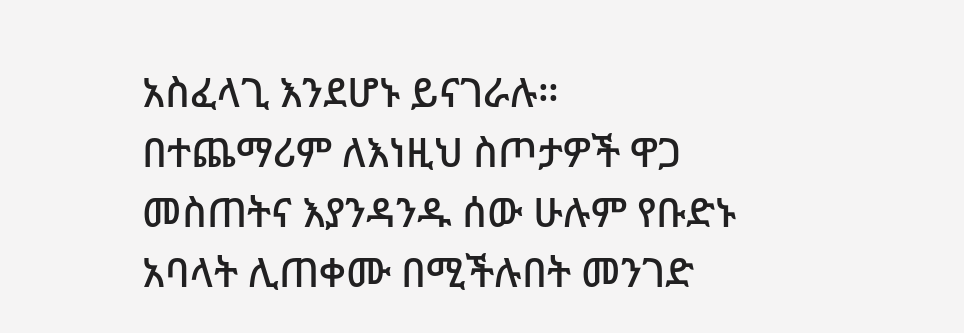አስፈላጊ እንደሆኑ ይናገራሉ። በተጨማሪም ለእነዚህ ስጦታዎች ዋጋ መስጠትና እያንዳንዱ ሰው ሁሉም የቡድኑ አባላት ሊጠቀሙ በሚችሉበት መንገድ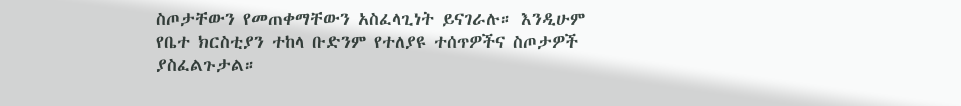ስጦታቸውን የመጠቀማቸውን አስፈላጊነት ይናገራሉ። እንዲሁም የቤተ ክርስቲያን ተከላ ቡድንም የተለያዩ ተሰጥዎችና ስጦታዎች ያስፈልጉታል።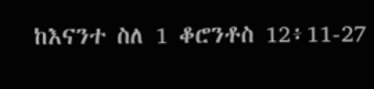ከእናንተ ስለ 1 ቆሮንቶስ 12፥11-27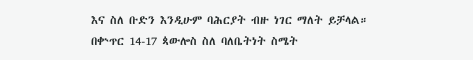እና ስለ ቡድን እንዲሁም ባሕርያት ብዙ ነገር ማለት ይቻላል። በቍጥር 14-17 ጳውሎስ ስለ ባለቤትነት ስሜት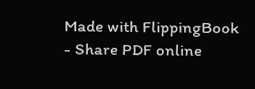Made with FlippingBook - Share PDF online